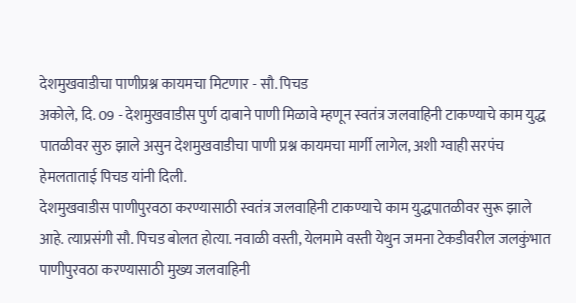देशमुखवाडीचा पाणीप्रश्न कायमचा मिटणार - सौ. पिचड
अकोले, दि. 09 - देशमुखवाडीस पुर्ण दाबाने पाणी मिळावे म्हणून स्वतंत्र जलवाहिनी टाकण्याचे काम युद्ध पातळीवर सुरु झाले असुन देशमुखवाडीचा पाणी प्रश्न कायमचा मार्गी लागेल, अशी ग्वाही सरपंच हेमलताताई पिचड यांनी दिली.
देशमुखवाडीस पाणीपुरवठा करण्यासाठी स्वतंत्र जलवाहिनी टाकण्याचे काम युद्धपातळीवर सुरू झाले आहे. त्याप्रसंगी सौ. पिचड बोलत होत्या. नवाळी वस्ती, येलमामे वस्ती येथुन जमना टेकडीवरील जलकुंभात पाणीपुरवठा करण्यासाठी मुख्य जलवाहिनी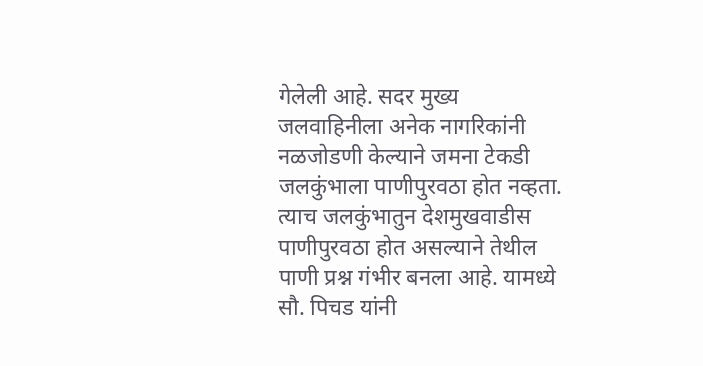गेलेली आहे. सदर मुख्य जलवाहिनीला अनेक नागरिकांनी नळजोडणी केल्याने जमना टेकडी जलकुंभाला पाणीपुरवठा होत नव्हता. त्याच जलकुंभातुन देशमुखवाडीस पाणीपुरवठा होत असल्याने तेथील पाणी प्रश्न गंभीर बनला आहे. यामध्ये सौ. पिचड यांनी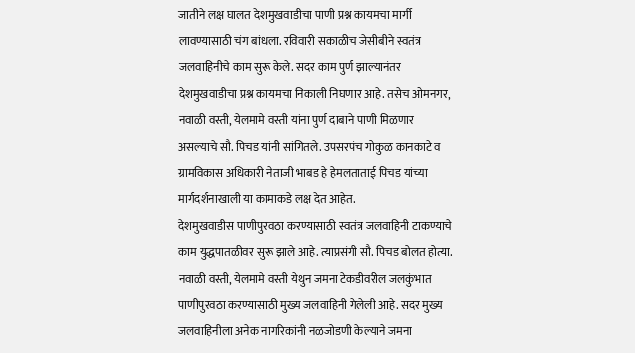जातीने लक्ष घालत देशमुखवाडीचा पाणी प्रश्न कायमचा मार्गी लावण्यासाठी चंग बांधला. रविवारी सकाळीच जेसीबीने स्वतंत्र जलवाहिनीचे काम सुरू केले. सदर काम पुर्ण झाल्यानंतर देशमुखवाडीचा प्रश्न कायमचा निकाली निघणार आहे. तसेच ओमनगर, नवाळी वस्ती, येलमामे वस्ती यांना पुर्ण दाबाने पाणी मिळणार असल्याचे सौ. पिचड यांनी सांगितले. उपसरपंच गोकुळ कानकाटे व ग्रामविकास अधिकारी नेताजी भाबड हे हेमलताताई पिचड यांच्या मार्गदर्शनाखाली या कामाकडे लक्ष देत आहेत.
देशमुखवाडीस पाणीपुरवठा करण्यासाठी स्वतंत्र जलवाहिनी टाकण्याचे काम युद्धपातळीवर सुरू झाले आहे. त्याप्रसंगी सौ. पिचड बोलत होत्या. नवाळी वस्ती, येलमामे वस्ती येथुन जमना टेकडीवरील जलकुंभात पाणीपुरवठा करण्यासाठी मुख्य जलवाहिनी गेलेली आहे. सदर मुख्य जलवाहिनीला अनेक नागरिकांनी नळजोडणी केल्याने जमना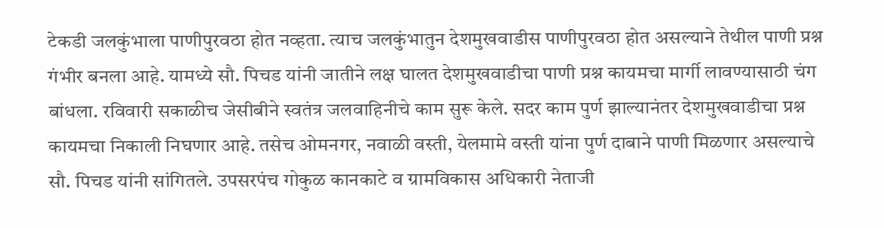टेकडी जलकुंभाला पाणीपुरवठा होत नव्हता. त्याच जलकुंभातुन देशमुखवाडीस पाणीपुरवठा होत असल्याने तेथील पाणी प्रश्न गंभीर बनला आहे. यामध्ये सौ. पिचड यांनी जातीने लक्ष घालत देशमुखवाडीचा पाणी प्रश्न कायमचा मार्गी लावण्यासाठी चंग बांधला. रविवारी सकाळीच जेसीबीने स्वतंत्र जलवाहिनीचे काम सुरू केले. सदर काम पुर्ण झाल्यानंतर देशमुखवाडीचा प्रश्न कायमचा निकाली निघणार आहे. तसेच ओमनगर, नवाळी वस्ती, येलमामे वस्ती यांना पुर्ण दाबाने पाणी मिळणार असल्याचे सौ. पिचड यांनी सांगितले. उपसरपंच गोकुळ कानकाटे व ग्रामविकास अधिकारी नेताजी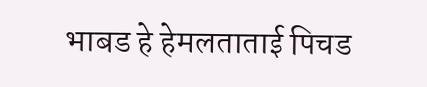भाबड हे हेमलताताई पिचड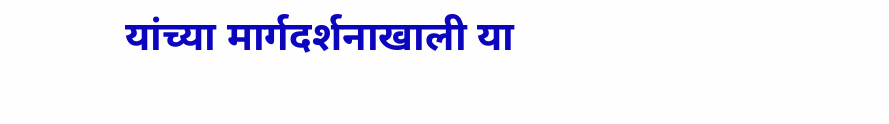यांच्या मार्गदर्शनाखाली या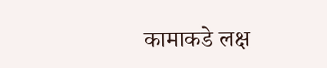कामाकडे लक्ष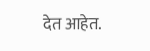देत आहेत.